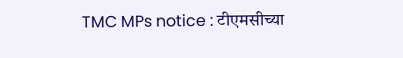TMC MPs notice : टीएमसीच्या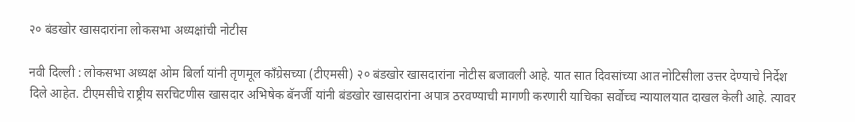२० बंडखोर खासदारांना लोकसभा अध्यक्षांची नोटीस

नवी दिल्ली : लोकसभा अध्यक्ष ओम बिर्ला यांनी तृणमूल काँग्रेसच्या (टीएमसी) २० बंडखोर खासदारांना नोटीस बजावली आहे. यात सात दिवसांच्या आत नोटिसीला उत्तर देण्याचे निर्देश दिले आहेत. टीएमसीचे राष्ट्रीय सरचिटणीस खासदार अभिषेक बॅनर्जी यांनी बंडखोर खासदारांना अपात्र ठरवण्याची मागणी करणारी याचिका सर्वोच्च न्यायालयात दाखल केली आहे. त्यावर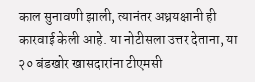काल सुनावणी झाली, त्यानंतर अध्रयक्षानी ही कारवाई केली आहे. या नोटीसला उत्तर देताना, या २० बंडखोर खासदारांना टीएमसी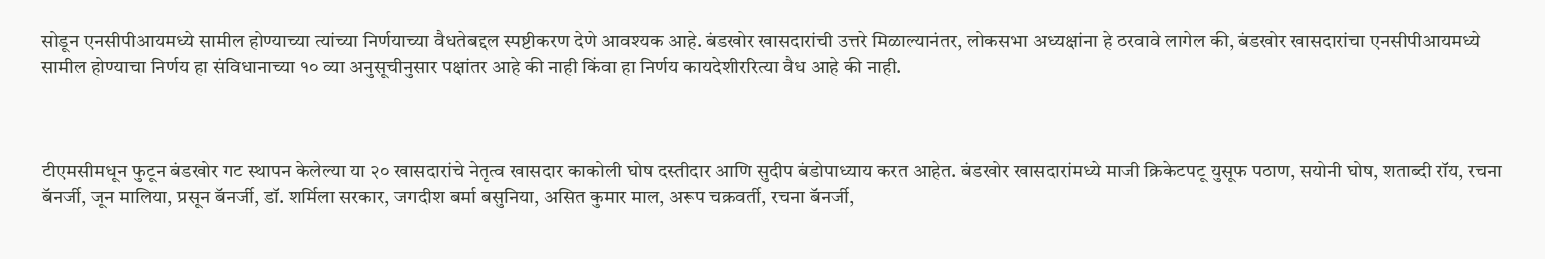सोडून एनसीपीआयमध्ये सामील होण्याच्या त्यांच्या निर्णयाच्या वैधतेबद्दल स्पष्टीकरण देणे आवश्यक आहे. बंडखोर खासदारांची उत्तरे मिळाल्यानंतर, लोकसभा अध्यक्षांना हे ठरवावे लागेल की, बंडखोर खासदारांचा एनसीपीआयमध्ये सामील होण्याचा निर्णय हा संविधानाच्या १० व्या अनुसूचीनुसार पक्षांतर आहे की नाही किंवा हा निर्णय कायदेशीररित्या वैध आहे की नाही.



टीएमसीमधून फुटून बंडखोर गट स्थापन केलेल्या या २० खासदारांचे नेतृत्व खासदार काकोली घोष दस्तीदार आणि सुदीप बंडोपाध्याय करत आहेत. बंडखोर खासदारांमध्ये माजी क्रिकेटपटू युसूफ पठाण, सयोनी घोष, शताब्दी रॉय, रचना बॅनर्जी, जून मालिया, प्रसून बॅनर्जी, डॉ. शर्मिला सरकार, जगदीश बर्मा बसुनिया, असित कुमार माल, अरूप चक्रवर्ती, रचना बॅनर्जी,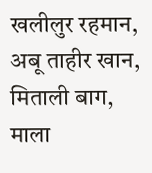खलीलुर रहमान, अबू ताहीर खान, मिताली बाग, माला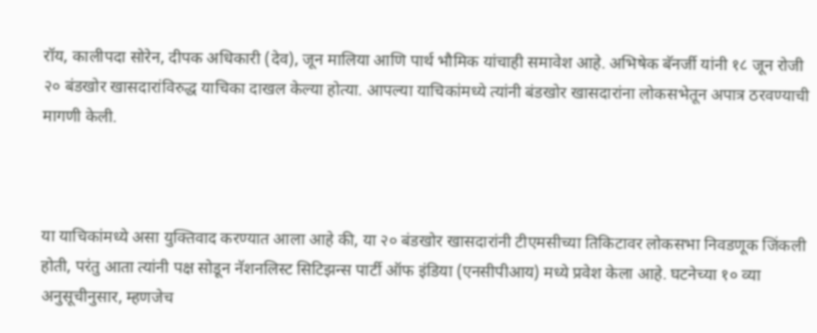रॉय, कालीपदा सोरेन, दीपक अधिकारी (देव), जून मालिया आणि पार्थ भौमिक यांचाही समावेश आहे. अभिषेक बॅनर्जी यांनी १८ जून रोजी २० बंडखोर खासदारांविरुद्ध याचिका दाखल केल्या होत्या. आपल्या याचिकांमध्ये त्यांनी बंडखोर खासदारांना लोकसभेतून अपात्र ठरवण्याची मागणी केली.



या याचिकांमध्ये असा युक्तिवाद करण्यात आला आहे की, या २० बंडखोर खासदारांनी टीएमसीच्या तिकिटावर लोकसभा निवडणूक जिंकली होती, परंतु आता त्यांनी पक्ष सोडून नॅशनलिस्ट सिटिझन्स पार्टी ऑफ इंडिया (एनसीपीआय) मध्ये प्रवेश केला आहे. घटनेच्या १० व्या अनुसूचीनुसार, म्हणजेच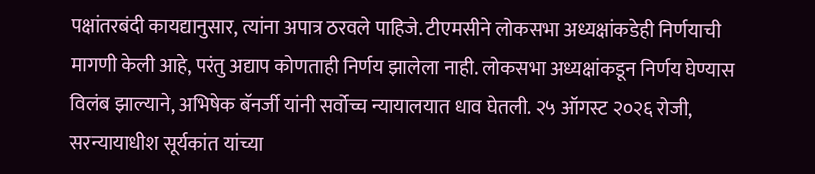पक्षांतरबंदी कायद्यानुसार, त्यांना अपात्र ठरवले पाहिजे. टीएमसीने लोकसभा अध्यक्षांकडेही निर्णयाची मागणी केली आहे, परंतु अद्याप कोणताही निर्णय झालेला नाही. लोकसभा अध्यक्षांकडून निर्णय घेण्यास विलंब झाल्याने, अभिषेक बॅनर्जी यांनी सर्वोच्च न्यायालयात धाव घेतली. २५ ऑगस्ट २०२६ रोजी, सरन्यायाधीश सूर्यकांत यांच्या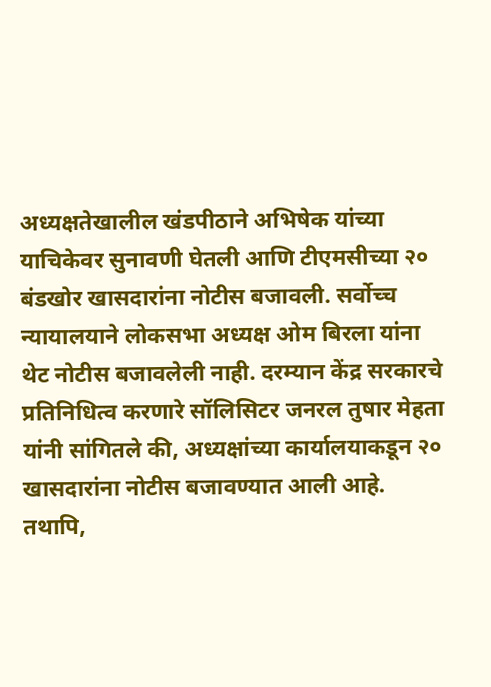अध्यक्षतेखालील खंडपीठाने अभिषेक यांच्या याचिकेवर सुनावणी घेतली आणि टीएमसीच्या २० बंडखोर खासदारांना नोटीस बजावली. सर्वोच्च न्यायालयाने लोकसभा अध्यक्ष ओम बिरला यांना थेट नोटीस बजावलेली नाही. दरम्यान केंद्र सरकारचे प्रतिनिधित्व करणारे सॉलिसिटर जनरल तुषार मेहता यांनी सांगितले की, अध्यक्षांच्या कार्यालयाकडून २० खासदारांना नोटीस बजावण्यात आली आहे. तथापि,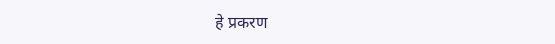हे प्रकरण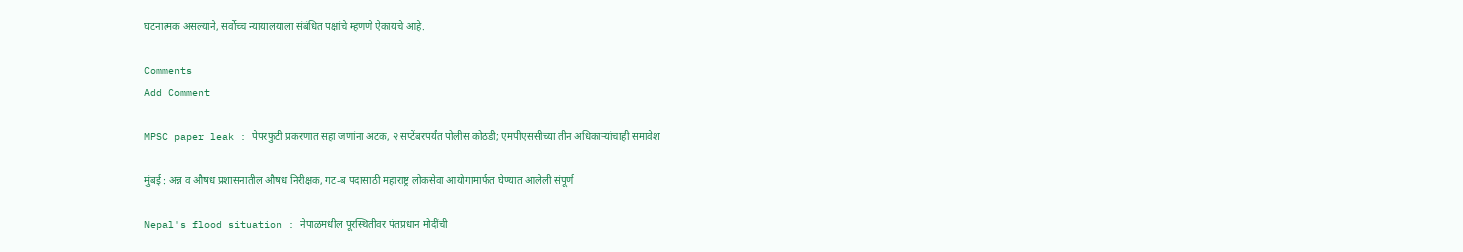घटनात्मक असल्याने, सर्वोच्च न्यायालयाला संबंधित पक्षांचे म्हणणे ऐकायचे आहे.

Comments
Add Comment

MPSC paper leak : पेपरफुटी प्रकरणात सहा जणांना अटक, २ सप्टेंबरपर्यंत पोलीस कोठडी; एमपीएससीच्या तीन अधिकाऱ्यांचाही समावेश

मुंबई : अन्न व औषध प्रशासनातील औषध निरीक्षक, गट-ब पदासाठी महाराष्ट्र लोकसेवा आयोगामार्फत घेण्यात आलेली संपूर्ण

Nepal's flood situation : नेपाळमधील पूरस्थितीवर पंतप्रधान मोदींची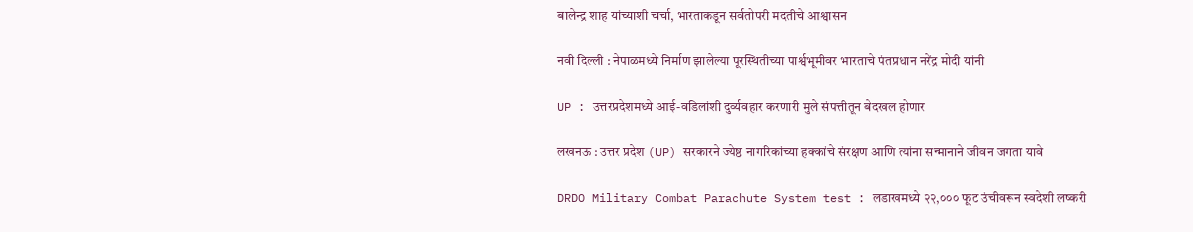बालेन्द्र शाह यांच्याशी चर्चा, भारताकडून सर्वतोपरी मदतीचे आश्वासन

नवी दिल्ली : नेपाळमध्ये निर्माण झालेल्या पूरस्थितीच्या पार्श्वभूमीवर भारताचे पंतप्रधान नरेंद्र मोदी यांनी

UP : उत्तरप्रदेशमध्ये आई-वडिलांशी दुर्व्यवहार करणारी मुले संपत्तीतून बेदखल होणार

लखनऊ : उत्तर प्रदेश (UP) सरकारने ज्येष्ठ नागरिकांच्या हक्कांचे संरक्षण आणि त्यांना सन्मानाने जीवन जगता यावे

DRDO Military Combat Parachute System test : लडाखमध्ये २२,००० फूट उंचीवरून स्वदेशी लष्करी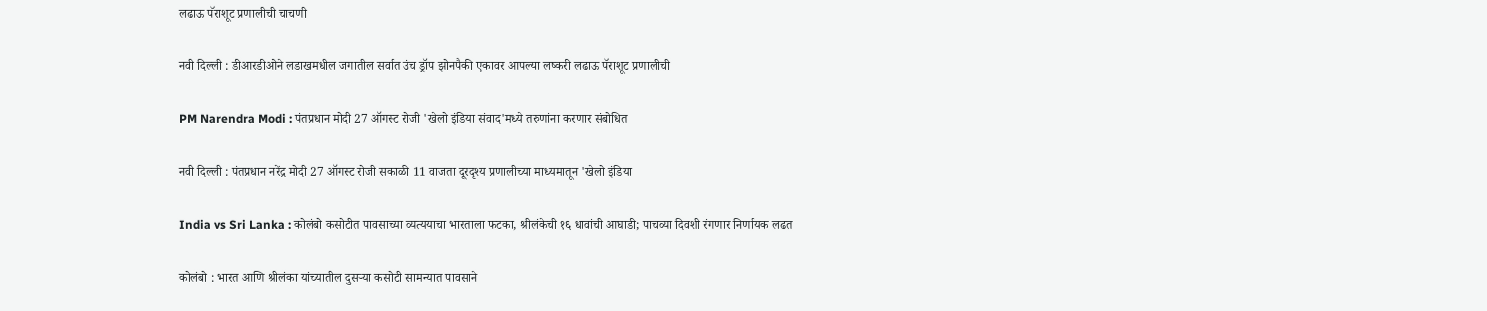लढाऊ पॅराशूट प्रणालीची चाचणी

नवी दिल्ली : डीआरडीओने लडाखमधील जगातील सर्वात उंच ड्रॉप झोनपैकी एकावर आपल्या लष्करी लढाऊ पॅराशूट प्रणालीची

PM Narendra Modi : पंतप्रधान मोदी 27 ऑगस्ट रोजी 'खेलो इंडिया संवाद'मध्ये तरुणांना करणार संबोधित

नवी दिल्ली : पंतप्रधान नरेंद्र मोदी 27 ऑगस्ट रोजी सकाळी 11 वाजता दूरदृश्य प्रणालीच्या माध्यमातून 'खेलो इंडिया

India vs Sri Lanka : कोलंबो कसोटीत पावसाच्या व्यत्ययाचा भारताला फटका, श्रीलंकेची १६ धावांची आघाडी; पाचव्या दिवशी रंगणार निर्णायक लढत

कोलंबो : भारत आणि श्रीलंका यांच्यातील दुसऱ्या कसोटी सामन्यात पावसाने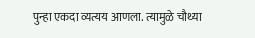पुन्हा एकदा व्यत्यय आणला. त्यामुळे चौथ्या